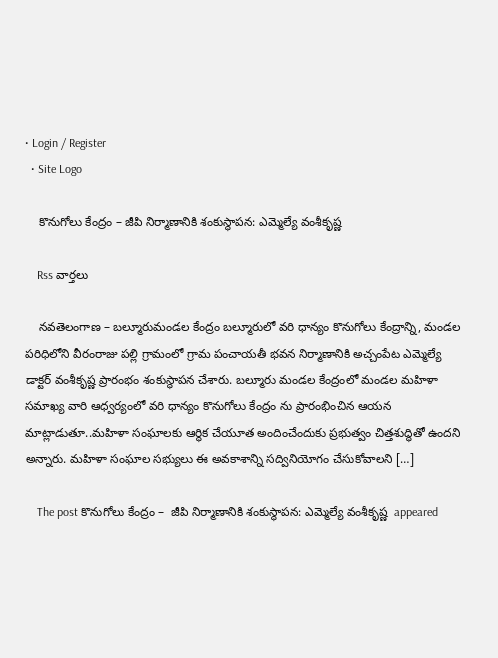• Login / Register
  • Site Logo

    కొనుగోలు కేంద్రం – జీపి నిర్మాణానికి శంకుస్థాపన: ఎమ్మెల్యే వంశీకృష్ణ

    Rss వార్తలు

    నవతెలంగాణ – బల్మూరుమండల కేంద్రం బల్మూరులో వరి ధాన్యం కొనుగోలు కేంద్రాన్ని, మండల పరిధిలోని వీరంరాజు పల్లి గ్రామంలో గ్రామ పంచాయతీ భవన నిర్మాణానికి అచ్చంపేట ఎమ్మెల్యే డాక్టర్ వంశీకృష్ణ ప్రారంభం శంకుస్థాపన చేశారు. బల్మూరు మండల కేంద్రంలో మండల మహిళా సమాఖ్య వారి ఆధ్వర్యంలో వరి ధాన్యం కొనుగోలు కేంద్రం ను ప్రారంభించిన ఆయన మాట్లాడుతూ..మహిళా సంఘాలకు ఆర్థిక చేయూత అందించేందుకు ప్రభుత్వం చిత్తశుద్ధితో ఉందని అన్నారు. మహిళా సంఘాల సభ్యులు ఈ అవకాశాన్ని సద్వినియోగం చేసుకోవాలని […]

    The post కొనుగోలు కేంద్రం –  జీపి నిర్మాణానికి శంకుస్థాపన: ఎమ్మెల్యే వంశీకృష్ణ  appeared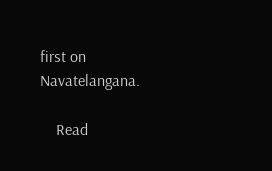first on Navatelangana.

    Read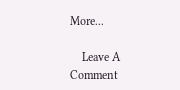More...

    Leave A Comment